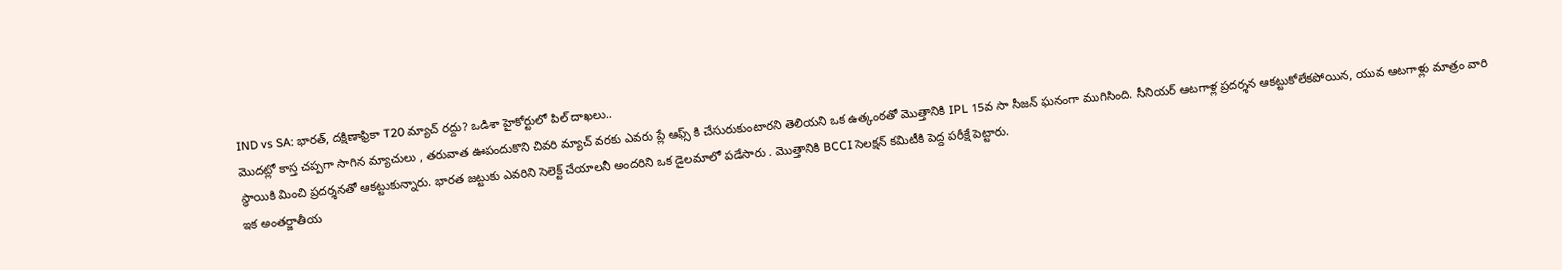IND vs SA: భారత్, దక్షిణాఫ్రికా T20 మ్యాచ్ రద్దు? ఒడిశా హైకోర్టులో పిల్ దాఖలు..
మొదట్లో కాస్త చప్పగా సాగిన మ్యాచులు , తరువాత ఊపందుకొని చివరి మ్యాచ్ వరకు ఎవరు ప్లే ఆఫ్స్ కి చేసురుకుంటారని తెలియని ఒక ఉత్కంఠతో మొత్తానికి IPL 15వ సా సీజన్ ఘనంగా ముగిసింది. సీనియర్ ఆటగాళ్ల ప్రదర్శన ఆకట్టుకోలేకపోయిన, యువ ఆటగాళ్లు మాత్రం వారి స్థాయికి మించి ప్రదర్శనతో ఆకట్టుకున్నారు. భారత జట్టుకు ఎవరిని సెలెక్ట్ చేయాలనీ అందరిని ఒక డైలమాలో పడేసారు . మొత్తానికి BCCI సెలక్షన్ కమిటీకి పెద్ద పరీక్షే పెట్టారు.
ఇక అంతర్జాతీయ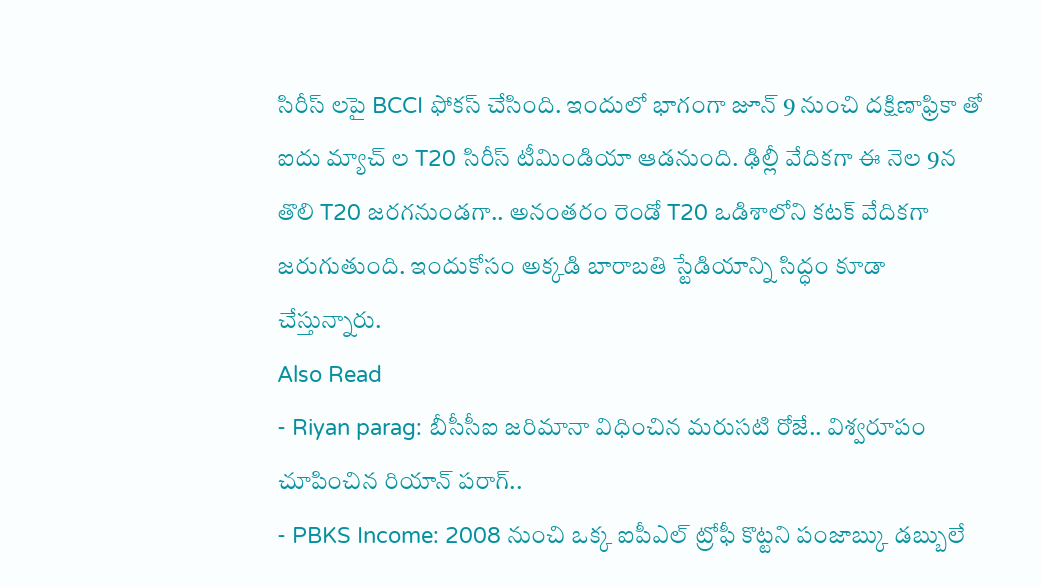సిరీస్ లపై BCCI ఫోకస్ చేసింది. ఇందులో భాగంగా జూన్ 9 నుంచి దక్షిణాఫ్రికా తో ఐదు మ్యాచ్ ల T20 సిరీస్ టీమిండియా ఆడనుంది. ఢిల్లీ వేదికగా ఈ నెల 9న తొలి T20 జరగనుండగా.. అనంతరం రెండో T20 ఒడిశాలోని కటక్ వేదికగా జరుగుతుంది. ఇందుకోసం అక్కడి బారాబతి స్టేడియాన్ని సిద్ధం కూడా చేస్తున్నారు.
Also Read
- Riyan parag: బీసీసీఐ జరిమానా విధించిన మరుసటి రోజే.. విశ్వరూపం చూపించిన రియాన్ పరాగ్..
- PBKS Income: 2008 నుంచి ఒక్క ఐపీఎల్ ట్రోఫీ కొట్టని పంజాబ్కు డబ్బులే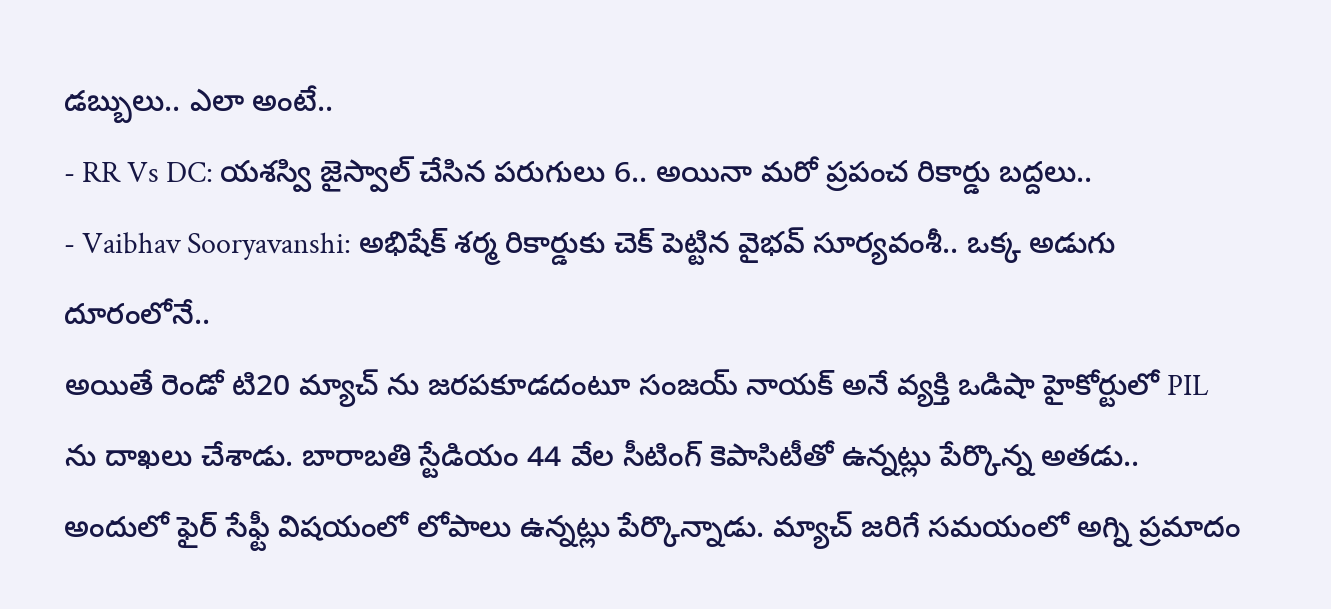డబ్బులు.. ఎలా అంటే..
- RR Vs DC: యశస్వి జైస్వాల్ చేసిన పరుగులు 6.. అయినా మరో ప్రపంచ రికార్డు బద్దలు..
- Vaibhav Sooryavanshi: అభిషేక్ శర్మ రికార్డుకు చెక్ పెట్టిన వైభవ్ సూర్యవంశీ.. ఒక్క అడుగు దూరంలోనే..
అయితే రెండో టి20 మ్యాచ్ ను జరపకూడదంటూ సంజయ్ నాయక్ అనే వ్యక్తి ఒడిషా హైకోర్టులో PIL ను దాఖలు చేశాడు. బారాబతి స్టేడియం 44 వేల సీటింగ్ కెపాసిటీతో ఉన్నట్లు పేర్కొన్న అతడు.. అందులో ఫైర్ సేఫ్టీ విషయంలో లోపాలు ఉన్నట్లు పేర్కొన్నాడు. మ్యాచ్ జరిగే సమయంలో అగ్ని ప్రమాదం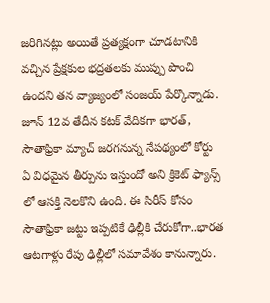జరిగినట్లు అయితే ప్రత్యక్షంగా చూడటానికి వచ్చిన ప్రేక్షకుల భద్రతలకు ముప్పు పొంచి ఉందని తన వ్యాజ్యంలో సంజయ్ పేర్కొన్నాడు.
జూన్ 12వ తేదీన కటక్ వేదికగా భారత్, సౌతాఫ్రికా మ్యాచ్ జరగనున్న నేపథ్యంలో కోర్టు ఏ విధమైన తీర్పును ఇస్తుందో అని క్రికెట్ ఫ్యాన్స్ లో ఆసక్తి నెలకొని ఉంది. ఈ సిరీస్ కోసం సౌతాఫ్రికా జట్టు ఇప్పటికే ఢిల్లీకి చేరుకోగా..భారత ఆటగాళ్లు రేపు ఢిల్లీలో సమావేశం కానున్నారు.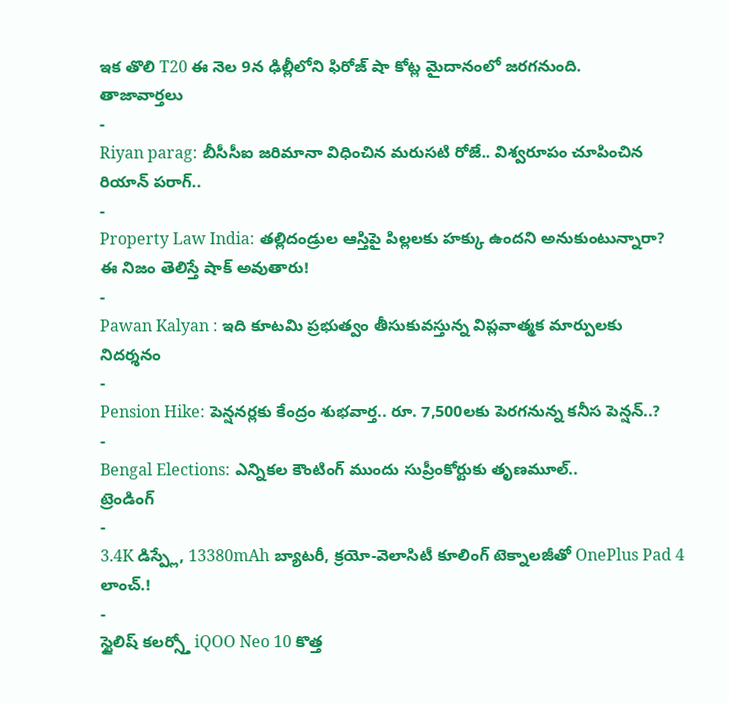ఇక తొలి T20 ఈ నెల 9న ఢిల్లీలోని ఫిరోజ్ షా కోట్ల మైదానంలో జరగనుంది.
తాజావార్తలు
-
Riyan parag: బీసీసీఐ జరిమానా విధించిన మరుసటి రోజే.. విశ్వరూపం చూపించిన రియాన్ పరాగ్..
-
Property Law India: తల్లిదండ్రుల ఆస్తిపై పిల్లలకు హక్కు ఉందని అనుకుంటున్నారా? ఈ నిజం తెలిస్తే షాక్ అవుతారు!
-
Pawan Kalyan : ఇది కూటమి ప్రభుత్వం తీసుకువస్తున్న విప్లవాత్మక మార్పులకు నిదర్శనం
-
Pension Hike: పెన్షనర్లకు కేంద్రం శుభవార్త.. రూ. 7,500లకు పెరగనున్న కనీస పెన్షన్..?
-
Bengal Elections: ఎన్నికల కౌంటింగ్ ముందు సుప్రీంకోర్టుకు తృణమూల్..
ట్రెండింగ్
-
3.4K డిస్ప్లే, 13380mAh బ్యాటరీ, క్రయో-వెలాసిటీ కూలింగ్ టెక్నాలజీతో OnePlus Pad 4 లాంచ్.!
-
స్టైలిష్ కలర్స్తో iQOO Neo 10 కొత్త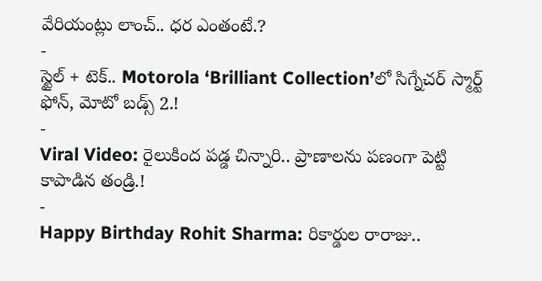వేరియంట్లు లాంచ్.. ధర ఎంతంటే.?
-
స్టైల్ + టెక్.. Motorola ‘Brilliant Collection’లో సిగ్నేచర్ స్మార్ట్ ఫోన్, మోటో బడ్స్ 2.!
-
Viral Video: రైలుకింద పడ్డ చిన్నారి.. ప్రాణాలను పణంగా పెట్టి కాపాడిన తండ్రి.!
-
Happy Birthday Rohit Sharma: రికార్డుల రారాజు..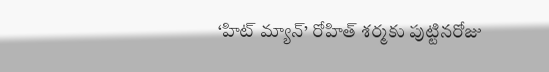‘హిట్ మ్యాన్’ రోహిత్ శర్మకు పుట్టినరోజు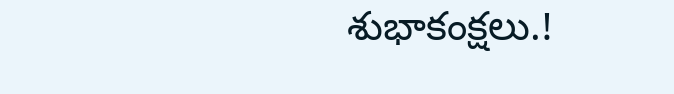శుభాకంక్షలు.!